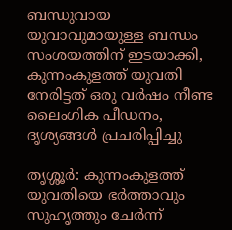ബന്ധുവായ യുവാവുമായുള്ള ബന്ധം സംശയത്തിന് ഇടയാക്കി, കുന്നംകുളത്ത് യുവതി നേരിട്ടത് ഒരു വർഷം നീണ്ട ലൈംഗിക പീഡനം, ദൃശ്യങ്ങൾ പ്രചരിപ്പിച്ചു

തൃശ്ശൂർ: കുന്നംകുളത്ത് യുവതിയെ ഭർത്താവും സുഹൃത്തും ചേർന്ന്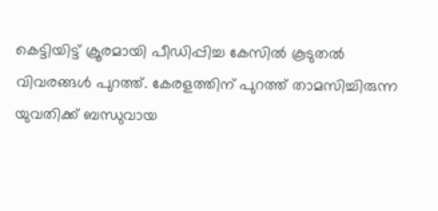കെട്ടിയിട്ട് ക്രൂരമായി പീഡിപ്പിച്ച കേസിൽ കൂടുതൽ വിവരങ്ങൾ പുറത്ത്. കേരളത്തിന് പുറത്ത് താമസിച്ചിരുന്ന യുവതിക്ക് ബന്ധുവായ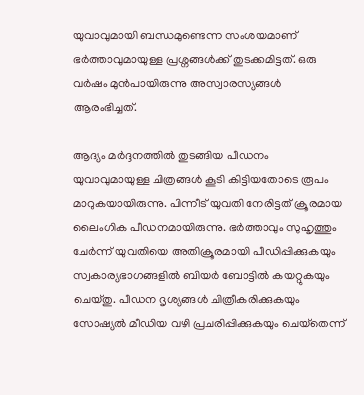യുവാവുമായി ബന്ധമുണ്ടെന്ന സംശയമാണ് ഭർത്താവുമായുള്ള പ്രശ്നങ്ങൾക്ക് തുടക്കമിട്ടത്. ഒരു വർഷം മുൻപായിരുന്നു അസ്വാരസ്യങ്ങൾ ആരംഭിച്ചത്.

ആദ്യം മർദ്ദനത്തിൽ തുടങ്ങിയ പീഡനം യുവാവുമായുള്ള ചിത്രങ്ങൾ കൂടി കിട്ടിയതോടെ രൂപം മാറുകയായിരുന്നു. പിന്നീട് യുവതി നേരിട്ടത് ക്രൂരമായ ലൈംഗിക പീഡനമായിരുന്നു. ഭർത്താവും സുഹൃത്തും ചേർന്ന് യുവതിയെ അതിക്രൂരമായി പീഡിപ്പിക്കുകയും സ്വകാര്യഭാഗങ്ങളിൽ ബിയർ ബോട്ടിൽ കയറ്റുകയും ചെയ്തു. പീഡന ദൃശ്യങ്ങൾ ചിത്രീകരിക്കുകയും സോഷ്യൽ മീഡിയ വഴി പ്രചരിപ്പിക്കുകയും ചെയ്‌തെന്ന്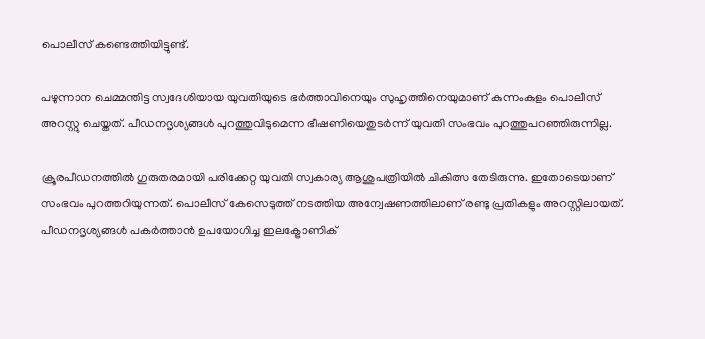പൊലീസ് കണ്ടെത്തിയിട്ടുണ്ട്.

പഴുന്നാന ചെമ്മന്തിട്ട സ്വദേശിയായ യുവതിയുടെ ഭർത്താവിനെയും സുഹൃത്തിനെയുമാണ് കുന്നംകുളം പൊലീസ് അറസ്റ്റു ചെയ്തത്. പീഡനദൃശ്യങ്ങൾ പുറത്തുവിടുമെന്ന ഭീഷണിയെതുടർന്ന് യുവതി സംഭവം പുറത്തുപറഞ്ഞിരുന്നില്ല.

ക്രൂരപീഡനത്തിൽ ഗുരുതരമായി പരിക്കേറ്റ യുവതി സ്വകാര്യ ആശുപത്രിയിൽ ചികിത്സ തേടിരുന്നു. ഇതോടെയാണ് സംഭവം പുറത്തറിയുന്നത്. പൊലീസ് കേസെടുത്ത് നടത്തിയ അന്വേഷണത്തിലാണ് രണ്ടു പ്രതികളും അറസ്റ്റിലായത്. പീഡനദൃശ്യങ്ങൾ പകർത്താൻ ഉപയോഗിച്ച ഇലക്ട്രോണിക്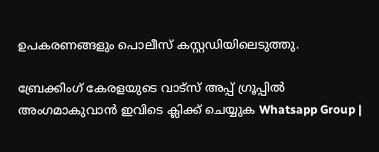ഉപകരണങ്ങളും പൊലീസ് കസ്റ്റഡിയിലെടുത്തു.

ബ്രേക്കിംഗ് കേരളയുടെ വാട്സ് അപ്പ് ഗ്രൂപ്പിൽ അംഗമാകുവാൻ ഇവിടെ ക്ലിക്ക് ചെയ്യുക Whatsapp Group |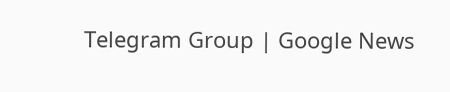Telegram Group | Google News